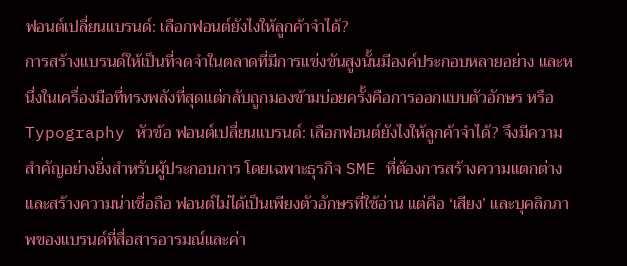ฟอนต์เปลี่ยนแบรนด์: เลือกฟอนต์ยังไงให้ลูกค้าจำได้?
การสร้างแบรนด์ให้เป็นที่จดจำในตลาดที่มีการแข่งขันสูงนั้นมีองค์ประกอบหลายอย่าง และหนึ่งในเครื่องมือที่ทรงพลังที่สุดแต่กลับถูกมองข้ามบ่อยครั้งคือการออกแบบตัวอักษร หรือ Typography หัวข้อ ฟอนต์เปลี่ยนแบรนด์: เลือกฟอนต์ยังไงให้ลูกค้าจำได้? จึงมีความสำคัญอย่างยิ่งสำหรับผู้ประกอบการ โดยเฉพาะธุรกิจ SME ที่ต้องการสร้างความแตกต่างและสร้างความน่าเชื่อถือ ฟอนต์ไม่ได้เป็นเพียงตัวอักษรที่ใช้อ่าน แต่คือ ‘เสียง’ และบุคลิกภาพของแบรนด์ที่สื่อสารอารมณ์และค่า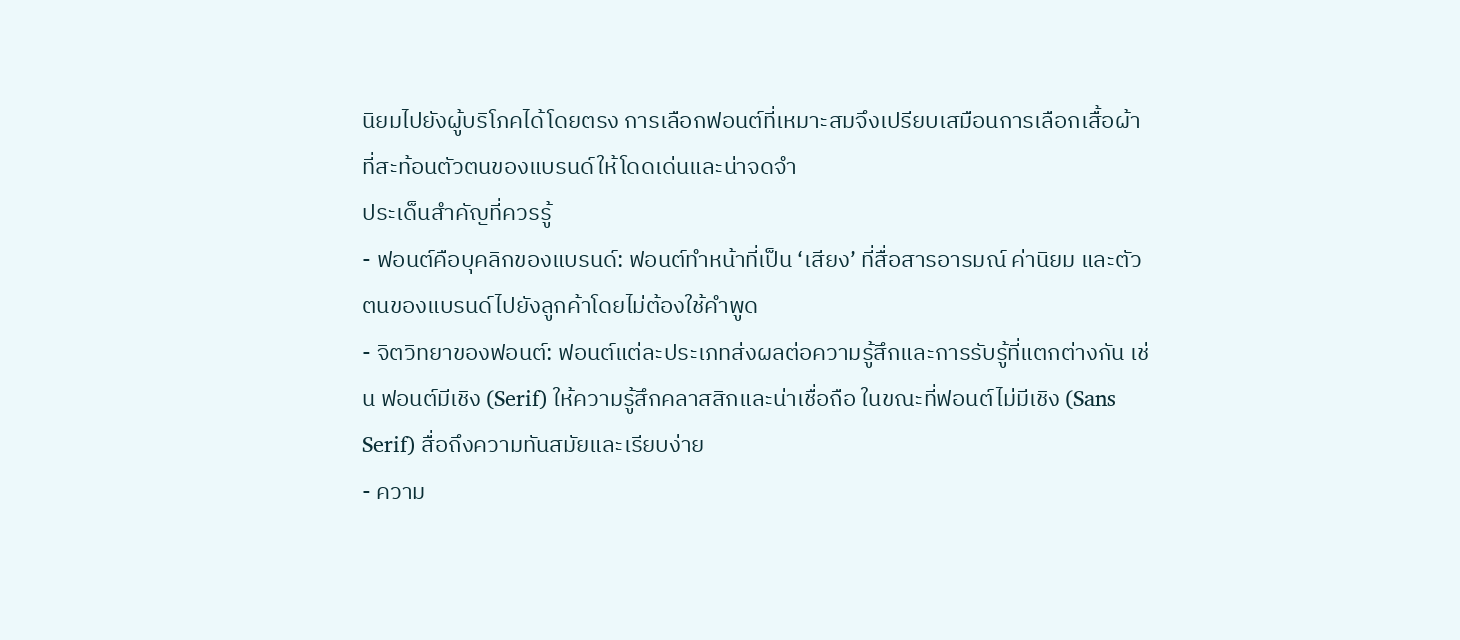นิยมไปยังผู้บริโภคได้โดยตรง การเลือกฟอนต์ที่เหมาะสมจึงเปรียบเสมือนการเลือกเสื้อผ้าที่สะท้อนตัวตนของแบรนด์ให้โดดเด่นและน่าจดจำ
ประเด็นสำคัญที่ควรรู้
- ฟอนต์คือบุคลิกของแบรนด์: ฟอนต์ทำหน้าที่เป็น ‘เสียง’ ที่สื่อสารอารมณ์ ค่านิยม และตัวตนของแบรนด์ไปยังลูกค้าโดยไม่ต้องใช้คำพูด
- จิตวิทยาของฟอนต์: ฟอนต์แต่ละประเภทส่งผลต่อความรู้สึกและการรับรู้ที่แตกต่างกัน เช่น ฟอนต์มีเชิง (Serif) ให้ความรู้สึกคลาสสิกและน่าเชื่อถือ ในขณะที่ฟอนต์ไม่มีเชิง (Sans Serif) สื่อถึงความทันสมัยและเรียบง่าย
- ความ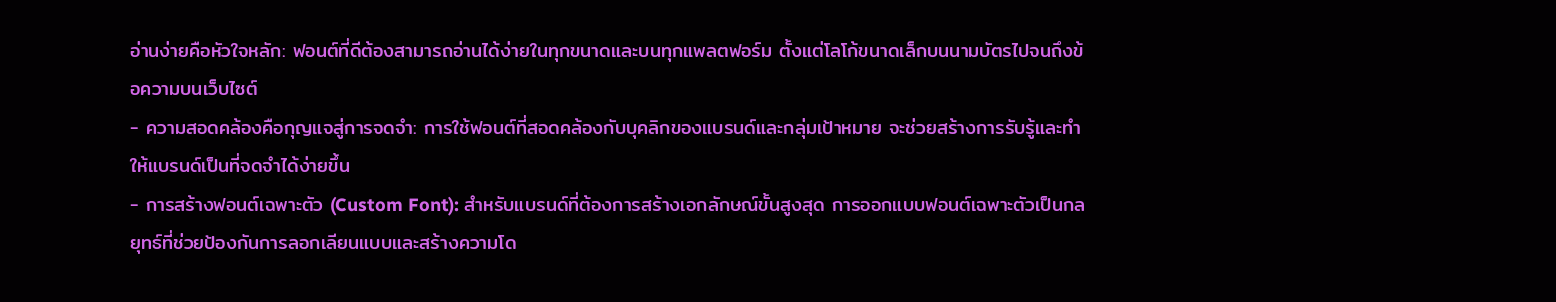อ่านง่ายคือหัวใจหลัก: ฟอนต์ที่ดีต้องสามารถอ่านได้ง่ายในทุกขนาดและบนทุกแพลตฟอร์ม ตั้งแต่โลโก้ขนาดเล็กบนนามบัตรไปจนถึงข้อความบนเว็บไซต์
- ความสอดคล้องคือกุญแจสู่การจดจำ: การใช้ฟอนต์ที่สอดคล้องกับบุคลิกของแบรนด์และกลุ่มเป้าหมาย จะช่วยสร้างการรับรู้และทำให้แบรนด์เป็นที่จดจำได้ง่ายขึ้น
- การสร้างฟอนต์เฉพาะตัว (Custom Font): สำหรับแบรนด์ที่ต้องการสร้างเอกลักษณ์ขั้นสูงสุด การออกแบบฟอนต์เฉพาะตัวเป็นกลยุทธ์ที่ช่วยป้องกันการลอกเลียนแบบและสร้างความโด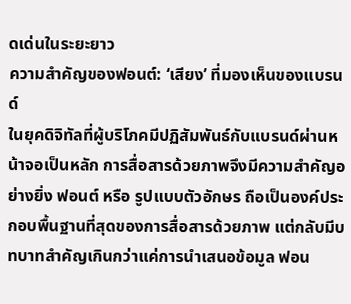ดเด่นในระยะยาว
ความสำคัญของฟอนต์: ‘เสียง’ ที่มองเห็นของแบรนด์
ในยุคดิจิทัลที่ผู้บริโภคมีปฏิสัมพันธ์กับแบรนด์ผ่านหน้าจอเป็นหลัก การสื่อสารด้วยภาพจึงมีความสำคัญอย่างยิ่ง ฟอนต์ หรือ รูปแบบตัวอักษร ถือเป็นองค์ประกอบพื้นฐานที่สุดของการสื่อสารด้วยภาพ แต่กลับมีบทบาทสำคัญเกินกว่าแค่การนำเสนอข้อมูล ฟอน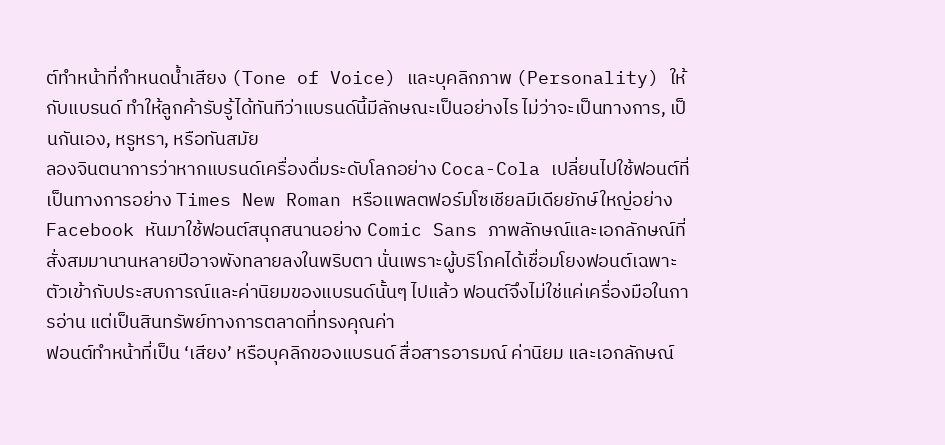ต์ทำหน้าที่กำหนดน้ำเสียง (Tone of Voice) และบุคลิกภาพ (Personality) ให้กับแบรนด์ ทำให้ลูกค้ารับรู้ได้ทันทีว่าแบรนด์นี้มีลักษณะเป็นอย่างไร ไม่ว่าจะเป็นทางการ, เป็นกันเอง, หรูหรา, หรือทันสมัย
ลองจินตนาการว่าหากแบรนด์เครื่องดื่มระดับโลกอย่าง Coca-Cola เปลี่ยนไปใช้ฟอนต์ที่เป็นทางการอย่าง Times New Roman หรือแพลตฟอร์มโซเชียลมีเดียยักษ์ใหญ่อย่าง Facebook หันมาใช้ฟอนต์สนุกสนานอย่าง Comic Sans ภาพลักษณ์และเอกลักษณ์ที่สั่งสมมานานหลายปีอาจพังทลายลงในพริบตา นั่นเพราะผู้บริโภคได้เชื่อมโยงฟอนต์เฉพาะตัวเข้ากับประสบการณ์และค่านิยมของแบรนด์นั้นๆ ไปแล้ว ฟอนต์จึงไม่ใช่แค่เครื่องมือในการอ่าน แต่เป็นสินทรัพย์ทางการตลาดที่ทรงคุณค่า
ฟอนต์ทำหน้าที่เป็น ‘เสียง’ หรือบุคลิกของแบรนด์ สื่อสารอารมณ์ ค่านิยม และเอกลักษณ์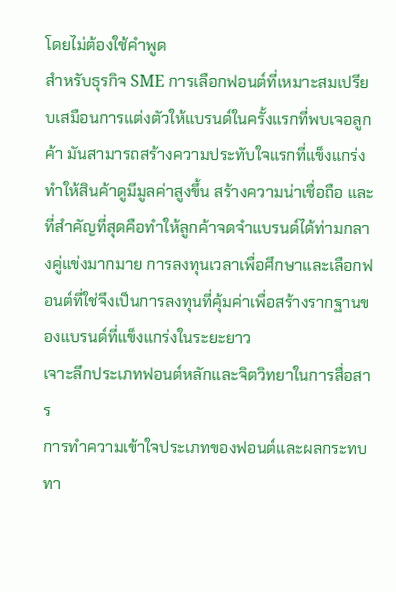โดยไม่ต้องใช้คำพูด
สำหรับธุรกิจ SME การเลือกฟอนต์ที่เหมาะสมเปรียบเสมือนการแต่งตัวให้แบรนด์ในครั้งแรกที่พบเจอลูกค้า มันสามารถสร้างความประทับใจแรกที่แข็งแกร่ง ทำให้สินค้าดูมีมูลค่าสูงขึ้น สร้างความน่าเชื่อถือ และที่สำคัญที่สุดคือทำให้ลูกค้าจดจำแบรนด์ได้ท่ามกลางคู่แข่งมากมาย การลงทุนเวลาเพื่อศึกษาและเลือกฟอนต์ที่ใช่จึงเป็นการลงทุนที่คุ้มค่าเพื่อสร้างรากฐานของแบรนด์ที่แข็งแกร่งในระยะยาว
เจาะลึกประเภทฟอนต์หลักและจิตวิทยาในการสื่อสาร
การทำความเข้าใจประเภทของฟอนต์และผลกระทบทา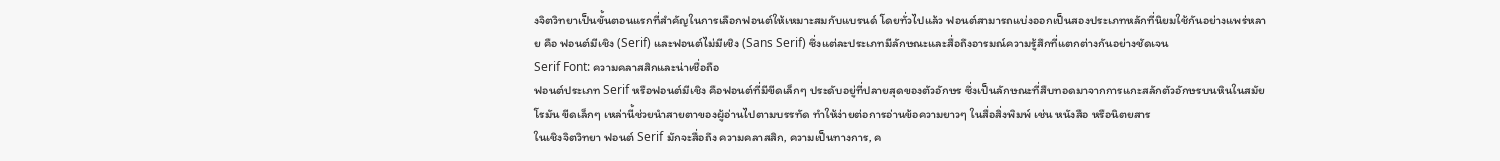งจิตวิทยาเป็นขั้นตอนแรกที่สำคัญในการเลือกฟอนต์ให้เหมาะสมกับแบรนด์ โดยทั่วไปแล้ว ฟอนต์สามารถแบ่งออกเป็นสองประเภทหลักที่นิยมใช้กันอย่างแพร่หลาย คือ ฟอนต์มีเชิง (Serif) และฟอนต์ไม่มีเชิง (Sans Serif) ซึ่งแต่ละประเภทมีลักษณะและสื่อถึงอารมณ์ความรู้สึกที่แตกต่างกันอย่างชัดเจน
Serif Font: ความคลาสสิกและน่าเชื่อถือ
ฟอนต์ประเภท Serif หรือฟอนต์มีเชิง คือฟอนต์ที่มีขีดเล็กๆ ประดับอยู่ที่ปลายสุดของตัวอักษร ซึ่งเป็นลักษณะที่สืบทอดมาจากการแกะสลักตัวอักษรบนหินในสมัยโรมัน ขีดเล็กๆ เหล่านี้ช่วยนำสายตาของผู้อ่านไปตามบรรทัด ทำให้ง่ายต่อการอ่านข้อความยาวๆ ในสื่อสิ่งพิมพ์ เช่น หนังสือ หรือนิตยสาร
ในเชิงจิตวิทยา ฟอนต์ Serif มักจะสื่อถึง ความคลาสสิก, ความเป็นทางการ, ค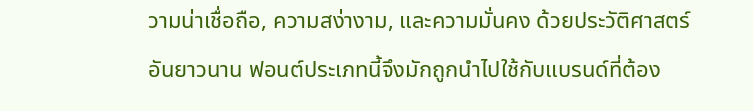วามน่าเชื่อถือ, ความสง่างาม, และความมั่นคง ด้วยประวัติศาสตร์อันยาวนาน ฟอนต์ประเภทนี้จึงมักถูกนำไปใช้กับแบรนด์ที่ต้อง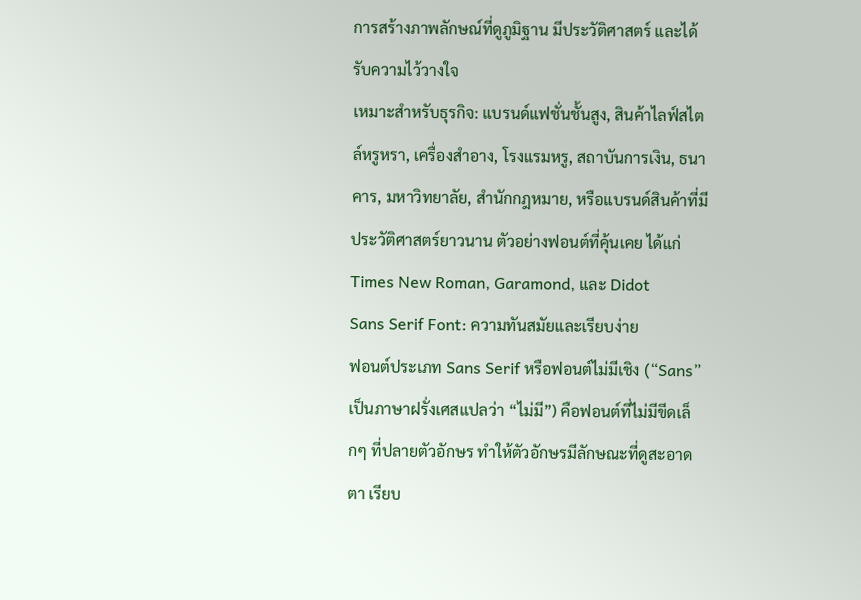การสร้างภาพลักษณ์ที่ดูภูมิฐาน มีประวัติศาสตร์ และได้รับความไว้วางใจ
เหมาะสำหรับธุรกิจ: แบรนด์แฟชั่นชั้นสูง, สินค้าไลฟ์สไตล์หรูหรา, เครื่องสำอาง, โรงแรมหรู, สถาบันการเงิน, ธนาคาร, มหาวิทยาลัย, สำนักกฎหมาย, หรือแบรนด์สินค้าที่มีประวัติศาสตร์ยาวนาน ตัวอย่างฟอนต์ที่คุ้นเคย ได้แก่ Times New Roman, Garamond, และ Didot
Sans Serif Font: ความทันสมัยและเรียบง่าย
ฟอนต์ประเภท Sans Serif หรือฟอนต์ไม่มีเชิง (“Sans” เป็นภาษาฝรั่งเศสแปลว่า “ไม่มี”) คือฟอนต์ที่ไม่มีขีดเล็กๆ ที่ปลายตัวอักษร ทำให้ตัวอักษรมีลักษณะที่ดูสะอาดตา เรียบ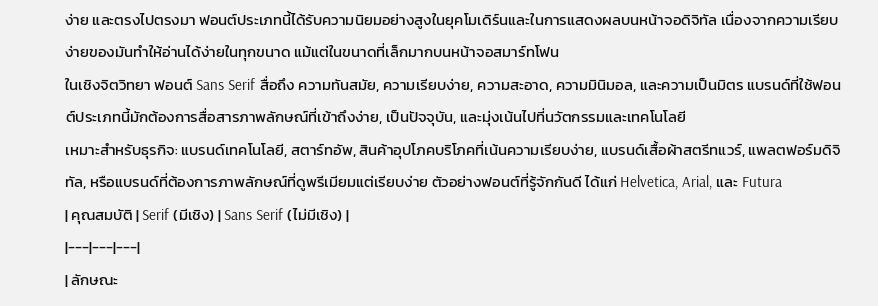ง่าย และตรงไปตรงมา ฟอนต์ประเภทนี้ได้รับความนิยมอย่างสูงในยุคโมเดิร์นและในการแสดงผลบนหน้าจอดิจิทัล เนื่องจากความเรียบง่ายของมันทำให้อ่านได้ง่ายในทุกขนาด แม้แต่ในขนาดที่เล็กมากบนหน้าจอสมาร์ทโฟน
ในเชิงจิตวิทยา ฟอนต์ Sans Serif สื่อถึง ความทันสมัย, ความเรียบง่าย, ความสะอาด, ความมินิมอล, และความเป็นมิตร แบรนด์ที่ใช้ฟอนต์ประเภทนี้มักต้องการสื่อสารภาพลักษณ์ที่เข้าถึงง่าย, เป็นปัจจุบัน, และมุ่งเน้นไปที่นวัตกรรมและเทคโนโลยี
เหมาะสำหรับธุรกิจ: แบรนด์เทคโนโลยี, สตาร์ทอัพ, สินค้าอุปโภคบริโภคที่เน้นความเรียบง่าย, แบรนด์เสื้อผ้าสตรีทแวร์, แพลตฟอร์มดิจิทัล, หรือแบรนด์ที่ต้องการภาพลักษณ์ที่ดูพรีเมียมแต่เรียบง่าย ตัวอย่างฟอนต์ที่รู้จักกันดี ได้แก่ Helvetica, Arial, และ Futura
| คุณสมบัติ | Serif (มีเชิง) | Sans Serif (ไม่มีเชิง) |
|---|---|---|
| ลักษณะ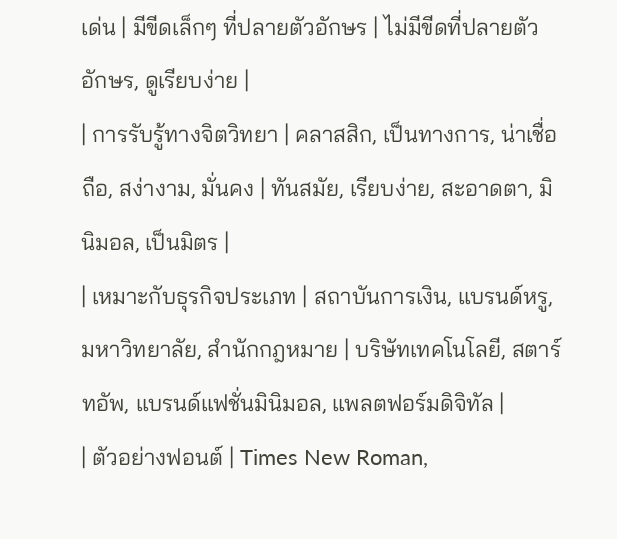เด่น | มีขีดเล็กๆ ที่ปลายตัวอักษร | ไม่มีขีดที่ปลายตัวอักษร, ดูเรียบง่าย |
| การรับรู้ทางจิตวิทยา | คลาสสิก, เป็นทางการ, น่าเชื่อถือ, สง่างาม, มั่นคง | ทันสมัย, เรียบง่าย, สะอาดตา, มินิมอล, เป็นมิตร |
| เหมาะกับธุรกิจประเภท | สถาบันการเงิน, แบรนด์หรู, มหาวิทยาลัย, สำนักกฎหมาย | บริษัทเทคโนโลยี, สตาร์ทอัพ, แบรนด์แฟชั่นมินิมอล, แพลตฟอร์มดิจิทัล |
| ตัวอย่างฟอนต์ | Times New Roman,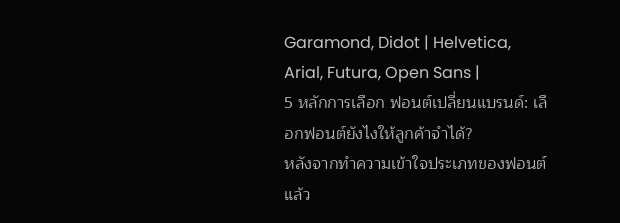Garamond, Didot | Helvetica, Arial, Futura, Open Sans |
5 หลักการเลือก ฟอนต์เปลี่ยนแบรนด์: เลือกฟอนต์ยังไงให้ลูกค้าจำได้?
หลังจากทำความเข้าใจประเภทของฟอนต์แล้ว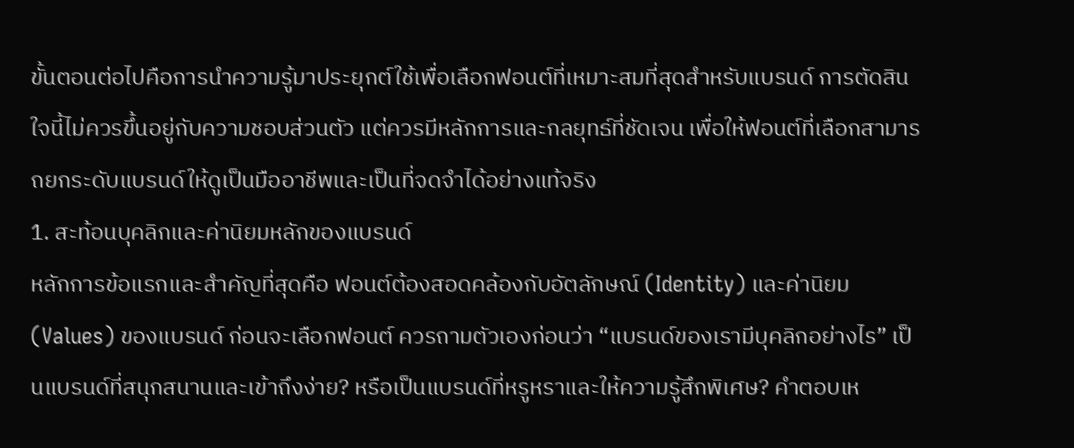ขั้นตอนต่อไปคือการนำความรู้มาประยุกต์ใช้เพื่อเลือกฟอนต์ที่เหมาะสมที่สุดสำหรับแบรนด์ การตัดสินใจนี้ไม่ควรขึ้นอยู่กับความชอบส่วนตัว แต่ควรมีหลักการและกลยุทธ์ที่ชัดเจน เพื่อให้ฟอนต์ที่เลือกสามารถยกระดับแบรนด์ให้ดูเป็นมืออาชีพและเป็นที่จดจำได้อย่างแท้จริง
1. สะท้อนบุคลิกและค่านิยมหลักของแบรนด์
หลักการข้อแรกและสำคัญที่สุดคือ ฟอนต์ต้องสอดคล้องกับอัตลักษณ์ (Identity) และค่านิยม (Values) ของแบรนด์ ก่อนจะเลือกฟอนต์ ควรถามตัวเองก่อนว่า “แบรนด์ของเรามีบุคลิกอย่างไร” เป็นแบรนด์ที่สนุกสนานและเข้าถึงง่าย? หรือเป็นแบรนด์ที่หรูหราและให้ความรู้สึกพิเศษ? คำตอบเห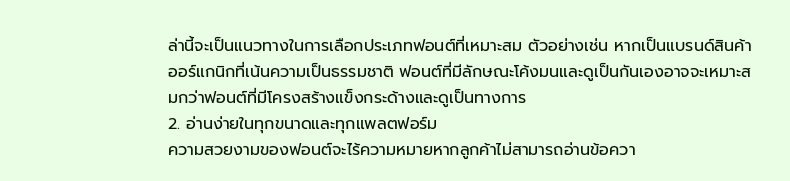ล่านี้จะเป็นแนวทางในการเลือกประเภทฟอนต์ที่เหมาะสม ตัวอย่างเช่น หากเป็นแบรนด์สินค้าออร์แกนิกที่เน้นความเป็นธรรมชาติ ฟอนต์ที่มีลักษณะโค้งมนและดูเป็นกันเองอาจจะเหมาะสมกว่าฟอนต์ที่มีโครงสร้างแข็งกระด้างและดูเป็นทางการ
2. อ่านง่ายในทุกขนาดและทุกแพลตฟอร์ม
ความสวยงามของฟอนต์จะไร้ความหมายหากลูกค้าไม่สามารถอ่านข้อควา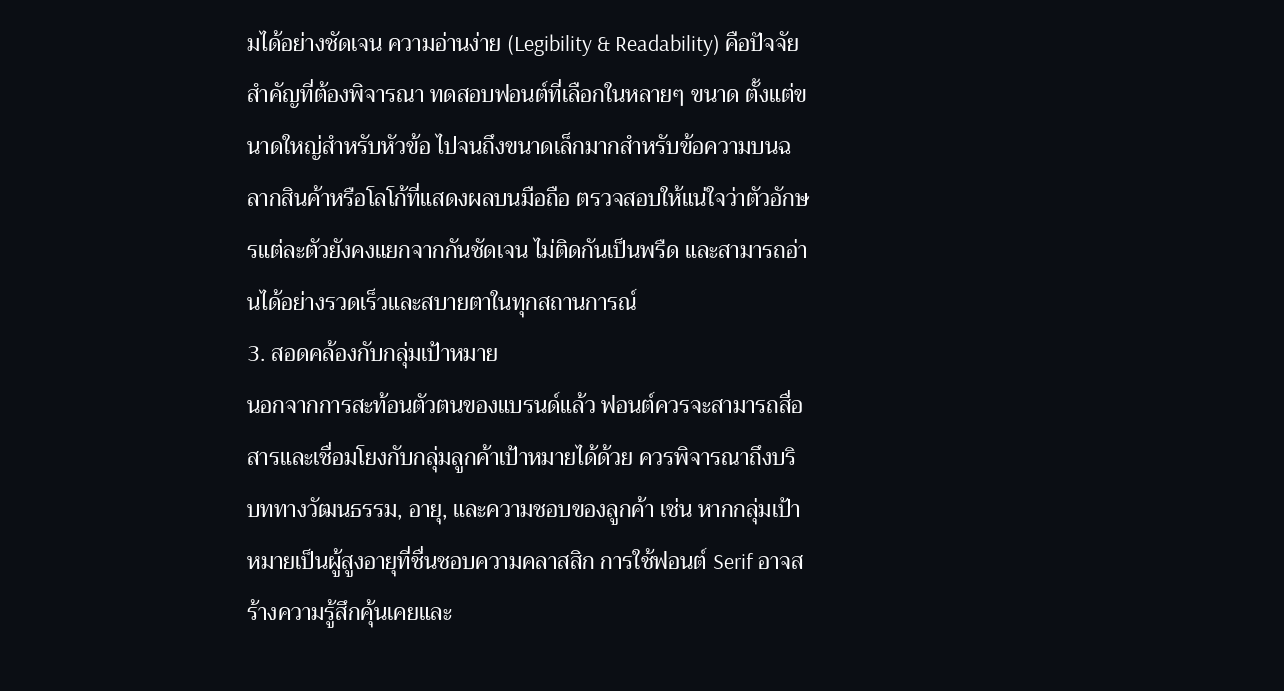มได้อย่างชัดเจน ความอ่านง่าย (Legibility & Readability) คือปัจจัยสำคัญที่ต้องพิจารณา ทดสอบฟอนต์ที่เลือกในหลายๆ ขนาด ตั้งแต่ขนาดใหญ่สำหรับหัวข้อ ไปจนถึงขนาดเล็กมากสำหรับข้อความบนฉลากสินค้าหรือโลโก้ที่แสดงผลบนมือถือ ตรวจสอบให้แน่ใจว่าตัวอักษรแต่ละตัวยังคงแยกจากกันชัดเจน ไม่ติดกันเป็นพรืด และสามารถอ่านได้อย่างรวดเร็วและสบายตาในทุกสถานการณ์
3. สอดคล้องกับกลุ่มเป้าหมาย
นอกจากการสะท้อนตัวตนของแบรนด์แล้ว ฟอนต์ควรจะสามารถสื่อสารและเชื่อมโยงกับกลุ่มลูกค้าเป้าหมายได้ด้วย ควรพิจารณาถึงบริบททางวัฒนธรรม, อายุ, และความชอบของลูกค้า เช่น หากกลุ่มเป้าหมายเป็นผู้สูงอายุที่ชื่นชอบความคลาสสิก การใช้ฟอนต์ Serif อาจสร้างความรู้สึกคุ้นเคยและ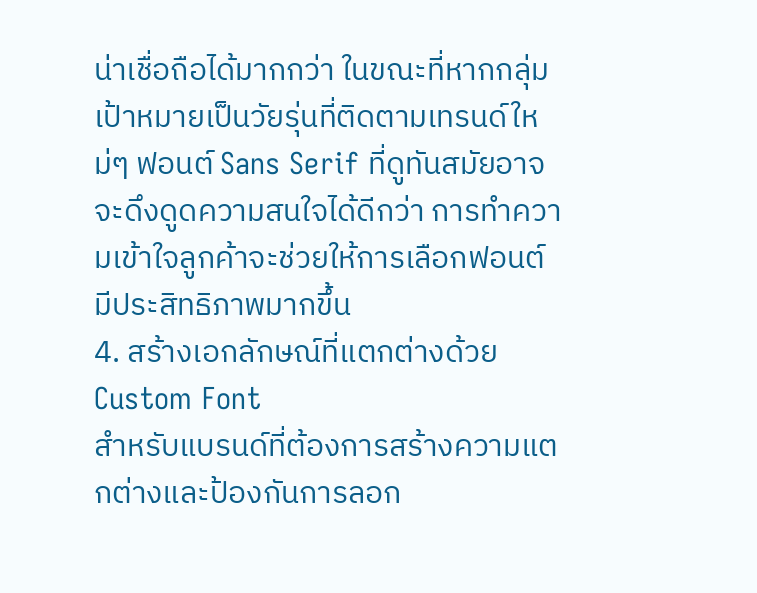น่าเชื่อถือได้มากกว่า ในขณะที่หากกลุ่มเป้าหมายเป็นวัยรุ่นที่ติดตามเทรนด์ใหม่ๆ ฟอนต์ Sans Serif ที่ดูทันสมัยอาจจะดึงดูดความสนใจได้ดีกว่า การทำความเข้าใจลูกค้าจะช่วยให้การเลือกฟอนต์มีประสิทธิภาพมากขึ้น
4. สร้างเอกลักษณ์ที่แตกต่างด้วย Custom Font
สำหรับแบรนด์ที่ต้องการสร้างความแตกต่างและป้องกันการลอก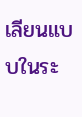เลียนแบบในระ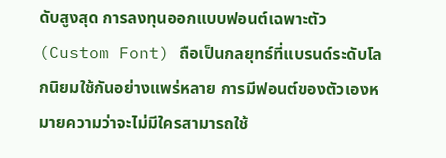ดับสูงสุด การลงทุนออกแบบฟอนต์เฉพาะตัว (Custom Font) ถือเป็นกลยุทธ์ที่แบรนด์ระดับโลกนิยมใช้กันอย่างแพร่หลาย การมีฟอนต์ของตัวเองหมายความว่าจะไม่มีใครสามารถใช้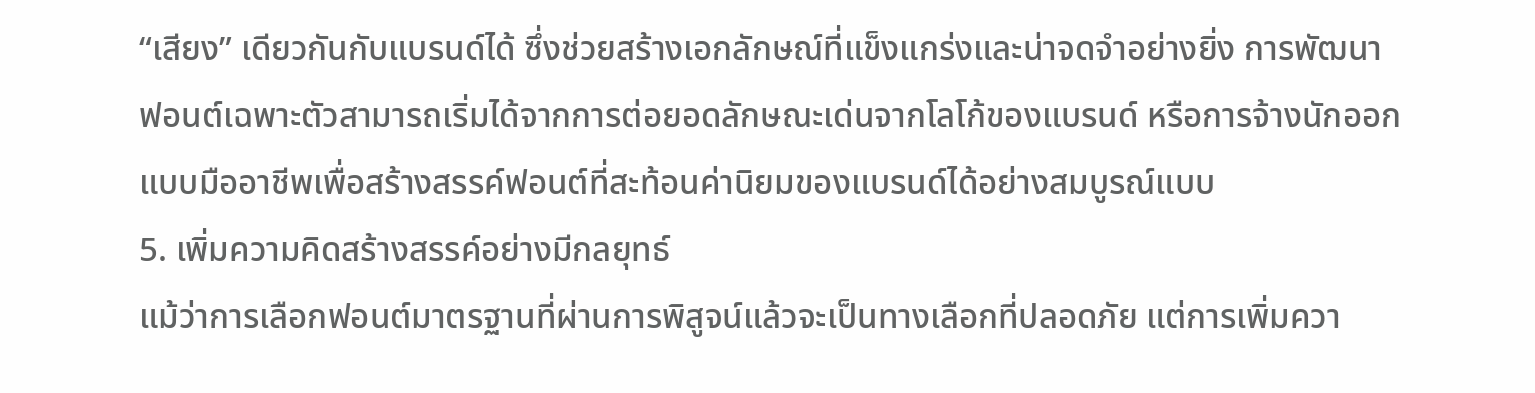“เสียง” เดียวกันกับแบรนด์ได้ ซึ่งช่วยสร้างเอกลักษณ์ที่แข็งแกร่งและน่าจดจำอย่างยิ่ง การพัฒนาฟอนต์เฉพาะตัวสามารถเริ่มได้จากการต่อยอดลักษณะเด่นจากโลโก้ของแบรนด์ หรือการจ้างนักออกแบบมืออาชีพเพื่อสร้างสรรค์ฟอนต์ที่สะท้อนค่านิยมของแบรนด์ได้อย่างสมบูรณ์แบบ
5. เพิ่มความคิดสร้างสรรค์อย่างมีกลยุทธ์
แม้ว่าการเลือกฟอนต์มาตรฐานที่ผ่านการพิสูจน์แล้วจะเป็นทางเลือกที่ปลอดภัย แต่การเพิ่มควา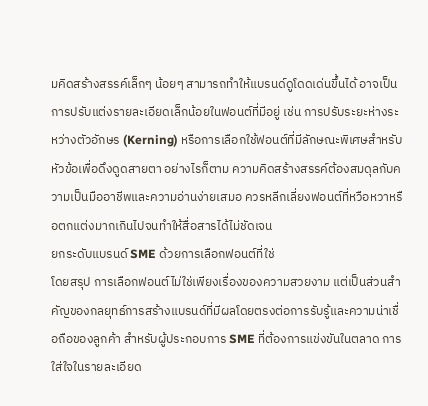มคิดสร้างสรรค์เล็กๆ น้อยๆ สามารถทำให้แบรนด์ดูโดดเด่นขึ้นได้ อาจเป็นการปรับแต่งรายละเอียดเล็กน้อยในฟอนต์ที่มีอยู่ เช่น การปรับระยะห่างระหว่างตัวอักษร (Kerning) หรือการเลือกใช้ฟอนต์ที่มีลักษณะพิเศษสำหรับหัวข้อเพื่อดึงดูดสายตา อย่างไรก็ตาม ความคิดสร้างสรรค์ต้องสมดุลกับความเป็นมืออาชีพและความอ่านง่ายเสมอ ควรหลีกเลี่ยงฟอนต์ที่หวือหวาหรือตกแต่งมากเกินไปจนทำให้สื่อสารได้ไม่ชัดเจน
ยกระดับแบรนด์ SME ด้วยการเลือกฟอนต์ที่ใช่
โดยสรุป การเลือกฟอนต์ไม่ใช่เพียงเรื่องของความสวยงาม แต่เป็นส่วนสำคัญของกลยุทธ์การสร้างแบรนด์ที่มีผลโดยตรงต่อการรับรู้และความน่าเชื่อถือของลูกค้า สำหรับผู้ประกอบการ SME ที่ต้องการแข่งขันในตลาด การใส่ใจในรายละเอียด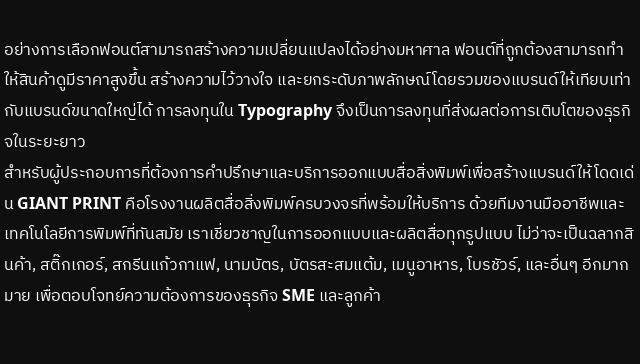อย่างการเลือกฟอนต์สามารถสร้างความเปลี่ยนแปลงได้อย่างมหาศาล ฟอนต์ที่ถูกต้องสามารถทำให้สินค้าดูมีราคาสูงขึ้น สร้างความไว้วางใจ และยกระดับภาพลักษณ์โดยรวมของแบรนด์ให้เทียบเท่ากับแบรนด์ขนาดใหญ่ได้ การลงทุนใน Typography จึงเป็นการลงทุนที่ส่งผลต่อการเติบโตของธุรกิจในระยะยาว
สำหรับผู้ประกอบการที่ต้องการคำปรึกษาและบริการออกแบบสื่อสิ่งพิมพ์เพื่อสร้างแบรนด์ให้โดดเด่น GIANT PRINT คือโรงงานผลิตสื่อสิ่งพิมพ์ครบวงจรที่พร้อมให้บริการ ด้วยทีมงานมืออาชีพและเทคโนโลยีการพิมพ์ที่ทันสมัย เราเชี่ยวชาญในการออกแบบและผลิตสื่อทุกรูปแบบ ไม่ว่าจะเป็นฉลากสินค้า, สติ๊กเกอร์, สกรีนแก้วกาแฟ, นามบัตร, บัตรสะสมแต้ม, เมนูอาหาร, โบรชัวร์, และอื่นๆ อีกมากมาย เพื่อตอบโจทย์ความต้องการของธุรกิจ SME และลูกค้า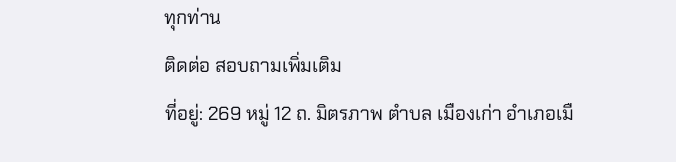ทุกท่าน
ติดต่อ สอบถามเพิ่มเติม
ที่อยู่: 269 หมู่ 12 ถ. มิตรภาพ ตำบล เมืองเก่า อำเภอเมื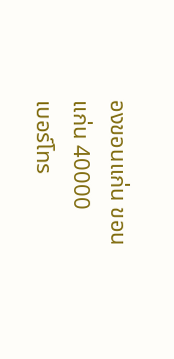องขอนแก่น ขอนแก่น 40000
เบอร์โทร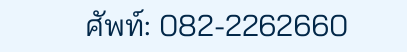ศัพท์: 082-2262660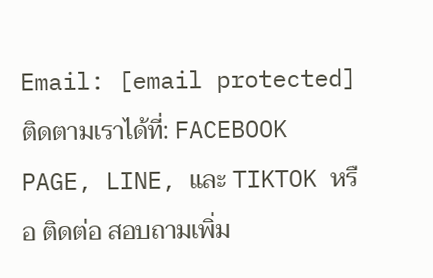Email: [email protected]
ติดตามเราได้ที่: FACEBOOK PAGE, LINE, และ TIKTOK หรือ ติดต่อ สอบถามเพิ่ม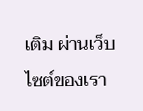เติม ผ่านเว็บไซต์ของเรา